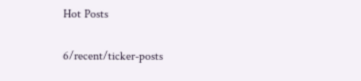Hot Posts

6/recent/ticker-posts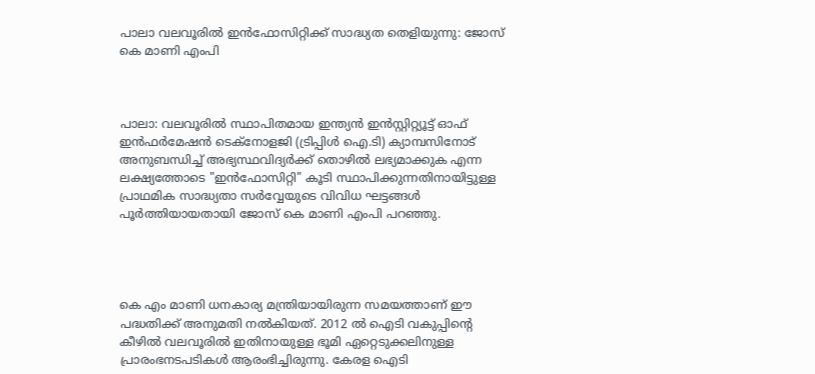പാലാ വലവൂരിൽ ഇൻഫോസിറ്റിക്ക് സാദ്ധ്യത തെളിയുന്നു: ജോസ് കെ മാണി എംപി



പാലാ: വലവൂരിൽ സ്ഥാപിതമായ ഇന്ത്യൻ ഇൻസ്റ്റിറ്റ്യൂട്ട് ഓഫ് ഇൻഫർമേഷൻ ടെക്നോളജി (ട്രിപ്പിൾ ഐ.ടി) ക്യാമ്പസിനോട് അനുബന്ധിച്ച് അഭ്യസ്ഥവിദ്യർക്ക് തൊഴിൽ ലഭ്യമാക്കുക എന്ന ലക്ഷ്യത്തോടെ "ഇൻഫോസിറ്റി" കൂടി സ്ഥാപിക്കുന്നതിനായിട്ടുള്ള പ്രാഥമിക സാദ്ധ്യതാ സർവ്വേയുടെ വിവിധ ഘട്ടങ്ങൾ പൂർത്തിയായതായി ജോസ് കെ മാണി എംപി പറഞ്ഞു.




കെ എം മാണി ധനകാര്യ മന്ത്രിയായിരുന്ന സമയത്താണ് ഈ പദ്ധതിക്ക് അനുമതി നൽകിയത്. 2012 ൽ ഐടി വകുപ്പിൻ്റെ കീഴിൽ വലവൂരിൽ ഇതിനായുള്ള ഭൂമി ഏറ്റെടുക്കലിനുള്ള പ്രാരംഭനടപടികൾ ആരംഭിച്ചിരുന്നു. കേരള ഐടി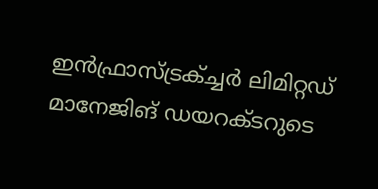ഇൻഫ്രാസ്ട്രക്ച്ചർ ലിമിറ്റഡ് മാനേജിങ് ഡയറക്ടറുടെ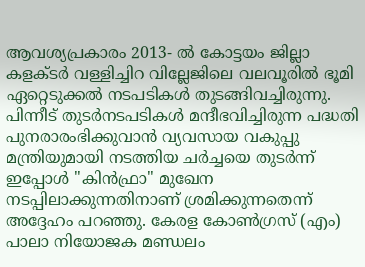ആവശ്യപ്രകാരം 2013- ൽ കോട്ടയം ജില്ലാ കളക്ടർ വള്ളിച്ചിറ വില്ലേജിലെ വലവൂരിൽ ഭൂമി ഏറ്റെടുക്കൽ നടപടികൾ തുടങ്ങിവച്ചിരുന്നു. പിന്നീട് തുടർനടപടികൾ മന്ദീഭവിച്ചിരുന്ന പദ്ധതി പുനരാരംഭിക്കുവാൻ വ്യവസായ വകുപ്പു മന്ത്രിയുമായി നടത്തിയ ചർച്ചയെ തുടർന്ന് ഇപ്പോൾ "കിൻഫ്രാ" മുഖേന നടപ്പിലാക്കുന്നതിനാണ് ശ്രമിക്കുന്നതെന്ന് അദ്ദേഹം പറഞ്ഞു. കേരള കോൺഗ്രസ് (എം) പാലാ നിയോജക മണ്ഡലം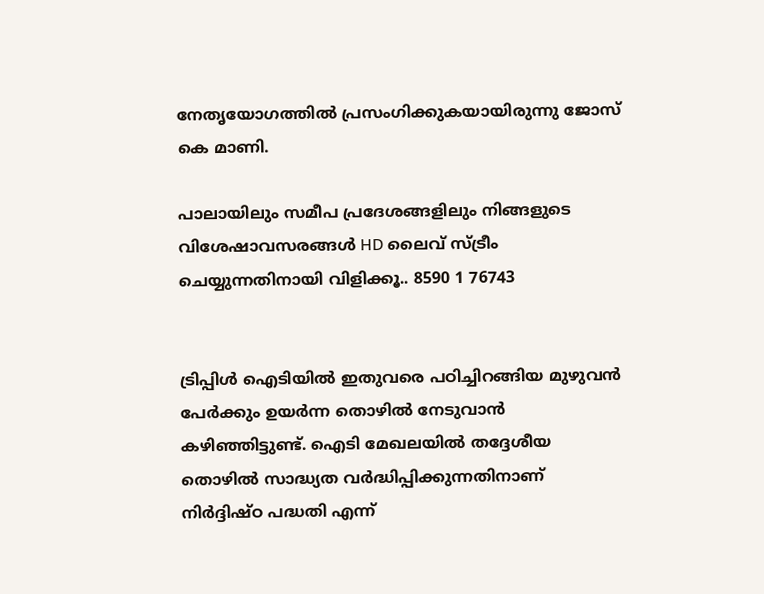നേതൃയോഗത്തിൽ പ്രസംഗിക്കുകയായിരുന്നു ജോസ് കെ മാണി.

പാലായിലും സമീപ പ്രദേശങ്ങളിലും നിങ്ങളുടെ വിശേഷാവസരങ്ങൾ HD ലൈവ് സ്ട്രീം ചെയ്യുന്നതിനായി വിളിക്കൂ.. 8590 1 76743


ട്രിപ്പിൾ ഐടിയിൽ ഇതുവരെ പഠിച്ചിറങ്ങിയ മുഴുവൻ പേർക്കും ഉയർന്ന തൊഴിൽ നേടുവാൻ കഴിഞ്ഞിട്ടുണ്ട്. ഐടി മേഖലയിൽ തദ്ദേശീയ തൊഴിൽ സാദ്ധ്യത വർദ്ധിപ്പിക്കുന്നതിനാണ് നിർദ്ദിഷ്ഠ പദ്ധതി എന്ന്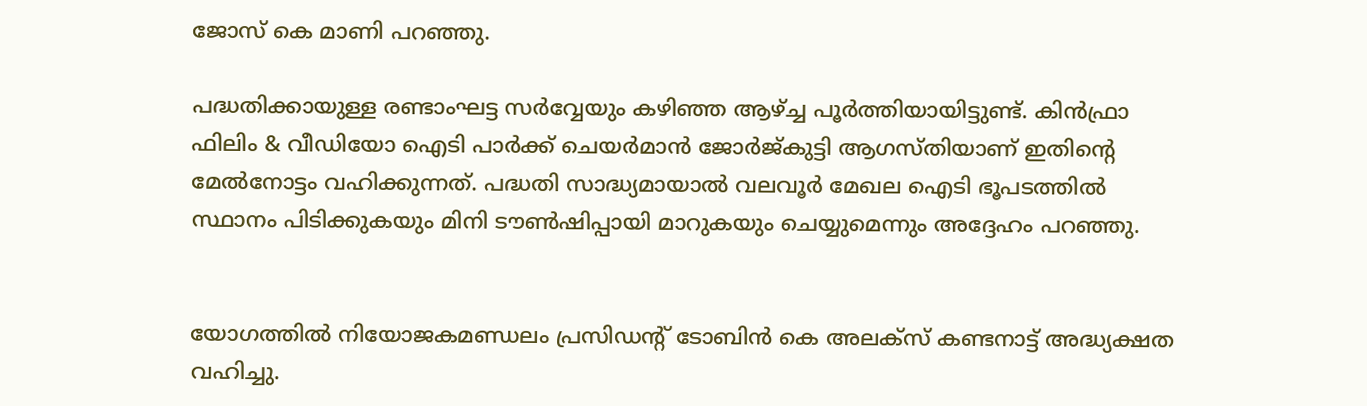ജോസ് കെ മാണി പറഞ്ഞു.

പദ്ധതിക്കായുള്ള രണ്ടാംഘട്ട സർവ്വേയും കഴിഞ്ഞ ആഴ്ച്ച പൂർത്തിയായിട്ടുണ്ട്. കിൻഫ്രാ ഫിലിം & വീഡിയോ ഐടി പാർക്ക് ചെയർമാൻ ജോർജ്കുട്ടി ആഗസ്തിയാണ് ഇതിൻ്റെ മേൽനോട്ടം വഹിക്കുന്നത്. പദ്ധതി സാദ്ധ്യമായാൽ വലവൂർ മേഖല ഐടി ഭൂപടത്തിൽ സ്ഥാനം പിടിക്കുകയും മിനി ടൗൺഷിപ്പായി മാറുകയും ചെയ്യുമെന്നും അദ്ദേഹം പറഞ്ഞു.


യോഗത്തിൽ നിയോജകമണ്ഡലം പ്രസിഡന്റ് ടോബിൻ കെ അലക്സ് കണ്ടനാട്ട് അദ്ധ്യക്ഷത വഹിച്ചു.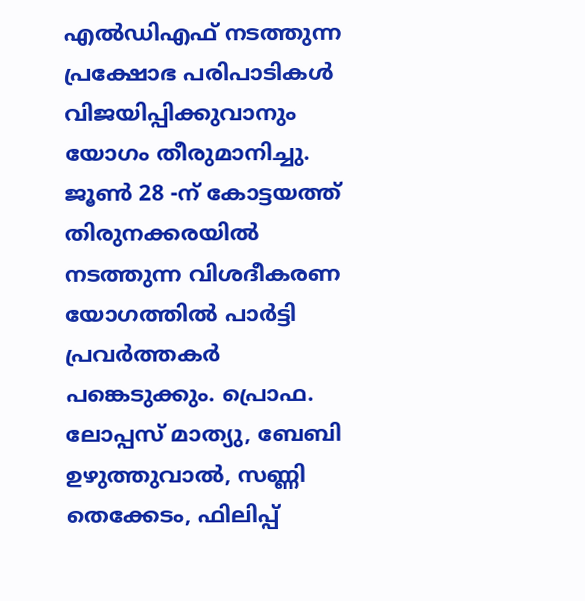എൽഡിഎഫ് നടത്തുന്ന പ്രക്ഷോഭ പരിപാടികൾ വിജയിപ്പിക്കുവാനും യോഗം തീരുമാനിച്ചു. ജൂൺ 28 -ന് കോട്ടയത്ത് തിരുനക്കരയിൽ നടത്തുന്ന വിശദീകരണ യോഗത്തിൽ പാർട്ടി പ്രവർത്തകർ പങ്കെടുക്കും. പ്രൊഫ. ലോപ്പസ് മാത്യു, ബേബി ഉഴുത്തുവാൽ, സണ്ണി തെക്കേടം, ഫിലിപ്പ്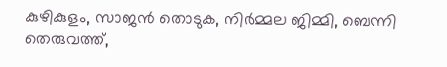കുഴികുളം, സാജൻ തൊടുക, നിർമ്മല ജിമ്മി, ബെന്നി തെരുവത്ത്,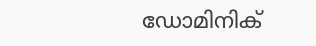ഡോമിനിക്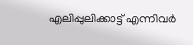എലിപ്പുലിക്കാട്ട് എന്നിവർ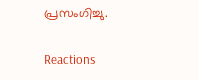പ്രസംഗിച്ചു.

Reactions